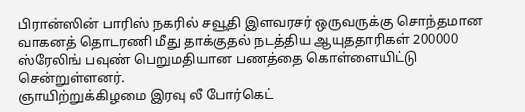பிரான்ஸின் பாரிஸ் நகரில் சவூதி இளவரசர் ஒருவருக்கு சொந்தமான வாகனத் தொடரணி மீது தாக்குதல் நடத்திய ஆயுததாரிகள் 200000 ஸ்ரேலிங் பவுண் பெறுமதியான பணத்தை கொள்ளையிட்டு சென்றுள்ளனர்.
ஞாயிற்றுக்கிழமை இரவு லீ போர்கெட்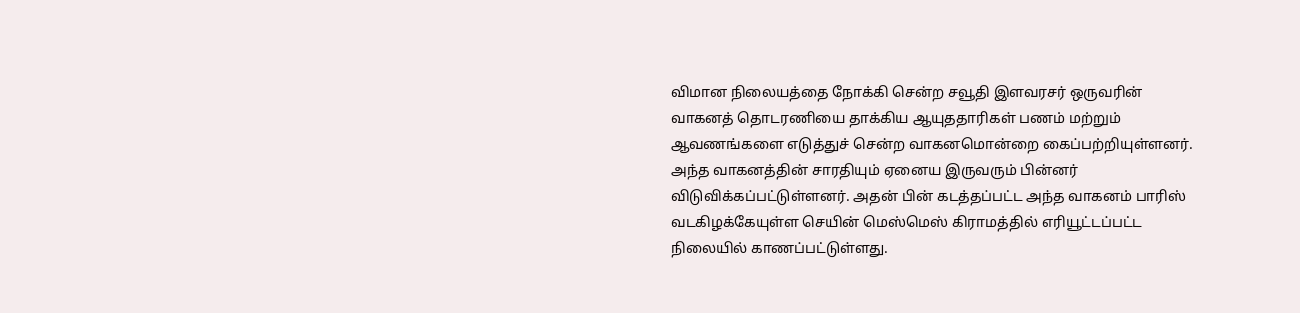விமான நிலையத்தை நோக்கி சென்ற சவூதி இளவரசர் ஒருவரின் வாகனத் தொடரணியை தாக்கிய ஆயுததாரிகள் பணம் மற்றும் ஆவணங்களை எடுத்துச் சென்ற வாகனமொன்றை கைப்பற்றியுள்ளனர்.
அந்த வாகனத்தின் சாரதியும் ஏனைய இருவரும் பின்னர் விடுவிக்கப்பட்டுள்ளனர். அதன் பின் கடத்தப்பட்ட அந்த வாகனம் பாரிஸ் வடகிழக்கேயுள்ள செயின் மெஸ்மெஸ் கிராமத்தில் எரியூட்டப்பட்ட நிலையில் காணப்பட்டுள்ளது.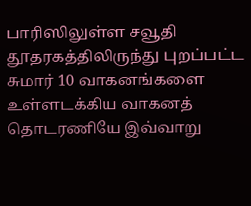பாரிஸிலுள்ள சவூதி தூதரகத்திலிருந்து புறப்பட்ட சுமார் 10 வாகனங்களை உள்ளடக்கிய வாகனத் தொடரணியே இவ்வாறு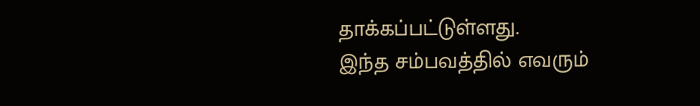தாக்கப்பட்டுள்ளது.
இந்த சம்பவத்தில் எவரும்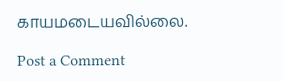காயமடையவில்லை.

Post a Comment